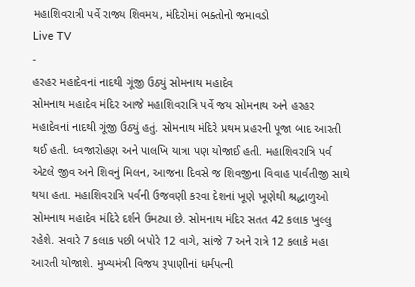મહાશિવરાત્રી પર્વે રાજ્ય શિવમય, મંદિરોમાં ભક્તોનો જમાવડો
Live TV
-
હરહર મહાદેવનાં નાદથી ગૂંજી ઉઠ્યું સોમનાથ મહાદેવ
સોમનાથ મહાદેવ મંદિર આજે મહાશિવરાત્રિ પર્વે જય સોમનાથ અને હરહર મહાદેવનાં નાદથી ગૂંજી ઉઠ્યું હતું. સોમનાથ મંદિરે પ્રથમ પ્રહરની પૂજા બાદ આરતી થઈ હતી. ધ્વજારોહણ અને પાલખિ યાત્રા પણ યોજાઈ હતી. મહાશિવરાત્રિ પર્વ એટલે જીવ અને શિવનું મિલન, આજના દિવસે જ શિવજીના વિવાહ પાર્વતીજી સાથે થયા હતા. મહાશિવરાત્રિ પર્વની ઉજવણી કરવા દેશનાં ખૂણે ખૂણેથી શ્રદ્ધાળુઓ સોમનાથ મહાદેવ મંદિરે દર્શને ઉમટ્યા છે. સોમનાથ મંદિર સતત 42 કલાક ખુલ્લુ રહેશે. સવારે 7 કલાક પછી બપોરે 12 વાગે, સાંજે 7 અને રાત્રે 12 કલાકે મહા આરતી યોજાશે. મુખ્યમંત્રી વિજય રૂપાણીનાં ધર્મપત્ની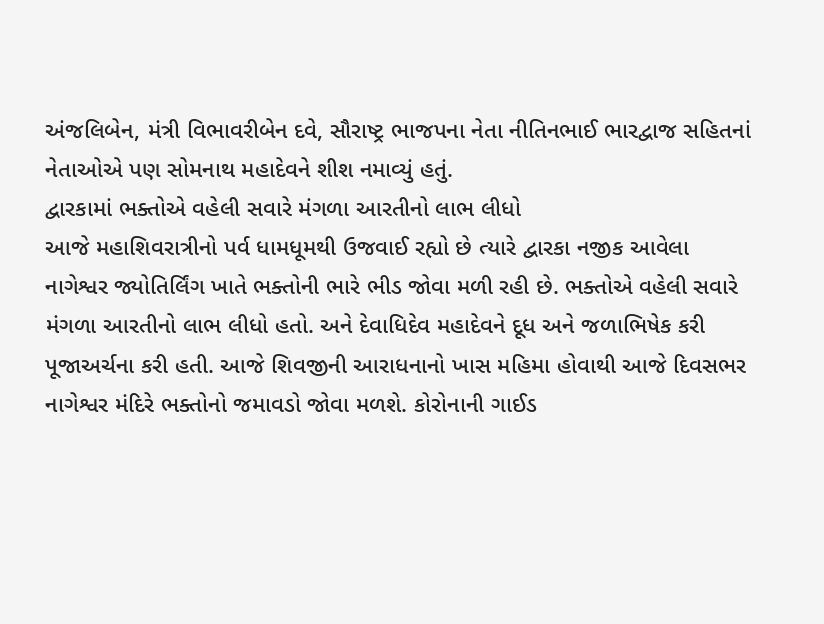અંજલિબેન, મંત્રી વિભાવરીબેન દવે, સૌરાષ્ટ્ર ભાજપના નેતા નીતિનભાઈ ભારદ્વાજ સહિતનાં નેતાઓએ પણ સોમનાથ મહાદેવને શીશ નમાવ્યું હતું.
દ્વારકામાં ભક્તોએ વહેલી સવારે મંગળા આરતીનો લાભ લીધો
આજે મહાશિવરાત્રીનો પર્વ ધામધૂમથી ઉજવાઈ રહ્યો છે ત્યારે દ્વારકા નજીક આવેલા નાગેશ્વર જ્યોતિર્લિંગ ખાતે ભક્તોની ભારે ભીડ જોવા મળી રહી છે. ભક્તોએ વહેલી સવારે મંગળા આરતીનો લાભ લીધો હતો. અને દેવાધિદેવ મહાદેવને દૂધ અને જળાભિષેક કરી પૂજાઅર્ચના કરી હતી. આજે શિવજીની આરાધનાનો ખાસ મહિમા હોવાથી આજે દિવસભર નાગેશ્વર મંદિરે ભક્તોનો જમાવડો જોવા મળશે. કોરોનાની ગાઈડ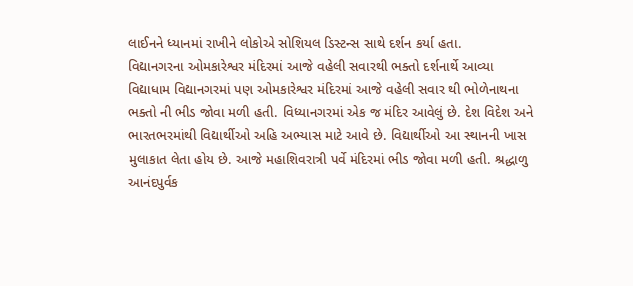લાઈનને ધ્યાનમાં રાખીને લોકોએ સોશિયલ ડિસ્ટન્સ સાથે દર્શન કર્યા હતા.
વિદ્યાનગરના ઓમકારેશ્વર મંદિરમાં આજે વહેલી સવારથી ભક્તો દર્શનાર્થે આવ્યા
વિદ્યાધામ વિદ્યાનગરમાં પણ ઓમકારેશ્વર મંદિરમાં આજે વહેલી સવાર થી ભોળેનાથના ભક્તો ની ભીડ જોવા મળી હતી. વિધ્યાનગરમાં એક જ મંદિર આવેલું છે. દેશ વિદેશ અને ભારતભરમાંથી વિદ્યાર્થીઓ અહિ અભ્યાસ માટે આવે છે. વિદ્યાર્થીઓ આ સ્થાનની ખાસ મુલાકાત લેતા હોય છે. આજે મહાશિવરાત્રી પર્વે મંદિરમાં ભીડ જોવા મળી હતી. શ્રદ્ધાળુ આનંદપુર્વક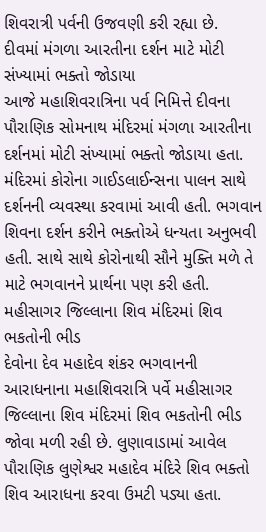શિવરાત્રી પર્વની ઉજવણી કરી રહ્યા છે.
દીવમાં મંગળા આરતીના દર્શન માટે મોટી સંખ્યામાં ભક્તો જોડાયા
આજે મહાશિવરાત્રિના પર્વ નિમિત્તે દીવના પૌરાણિક સોમનાથ મંદિરમાં મંગળા આરતીના દર્શનમાં મોટી સંખ્યામાં ભક્તો જોડાયા હતા. મંદિરમાં કોરોના ગાઈડલાઈન્સના પાલન સાથે દર્શનની વ્યવસ્થા કરવામાં આવી હતી. ભગવાન શિવના દર્શન કરીને ભક્તોએ ધન્યતા અનુભવી હતી. સાથે સાથે કોરોનાથી સૌને મુક્તિ મળે તે માટે ભગવાનને પ્રાર્થના પણ કરી હતી.
મહીસાગર જિલ્લાના શિવ મંદિરમાં શિવ ભકતોની ભીડ
દેવોના દેવ મહાદેવ શંકર ભગવાનની આરાધનાના મહાશિવરાત્રિ પર્વે મહીસાગર જિલ્લાના શિવ મંદિરમાં શિવ ભકતોની ભીડ જોવા મળી રહી છે. લુણાવાડામાં આવેલ પૌરાણિક લુણેશ્વર મહાદેવ મંદિરે શિવ ભક્તો શિવ આરાધના કરવા ઉમટી પડ્યા હતા.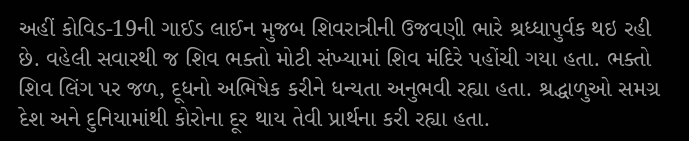અહીં કોવિડ-19ની ગાઈડ લાઈન મુજબ શિવરાત્રીની ઉજવણી ભારે શ્રધ્ધાપુર્વક થઇ રહી છે. વહેલી સવારથી જ શિવ ભક્તો મોટી સંખ્યામાં શિવ મંદિરે પહોંચી ગયા હતા. ભક્તો શિવ લિંગ પર જળ, દૂધનો અભિષેક કરીને ધન્યતા અનુભવી રહ્યા હતા. શ્રદ્ધાળુઓ સમગ્ર દેશ અને દુનિયામાંથી કોરોના દૂર થાય તેવી પ્રાર્થના કરી રહ્યા હતા.